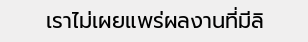เราไม่เผยแพร่ผลงานที่มีลิ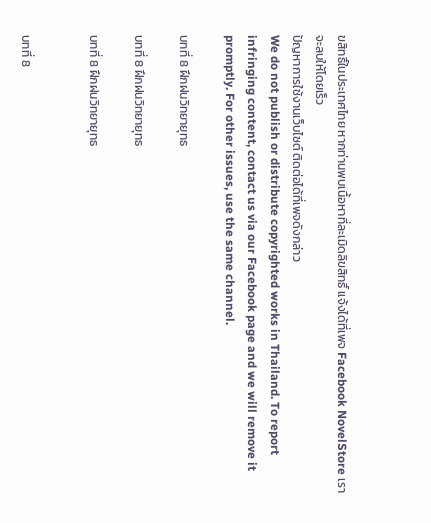ขสิทธิ์ในประเทศไทย หากท่านพบเนื้อหาที่ละเมิดลิขสิทธิ์ แจ้งได้ที่เพจ Facebook NovelStore เราจะลบให้โดยเร็ว
ปัญหาการใช้งานเว็บไซต์ ติดต่อได้ที่เพจดังกล่าว
We do not publish or distribute copyrighted works in Thailand. To report infringing content, contact us via our Facebook page and we will remove it promptly. For other issues, use the same channel.

บทที่ 8 ฝึกฝนวิทยายุทธ

บทที่ 8 ฝึกฝนวิทยายุทธ

บทที่ 8 ฝึกฝนวิทยายุทธ


บทที่ 8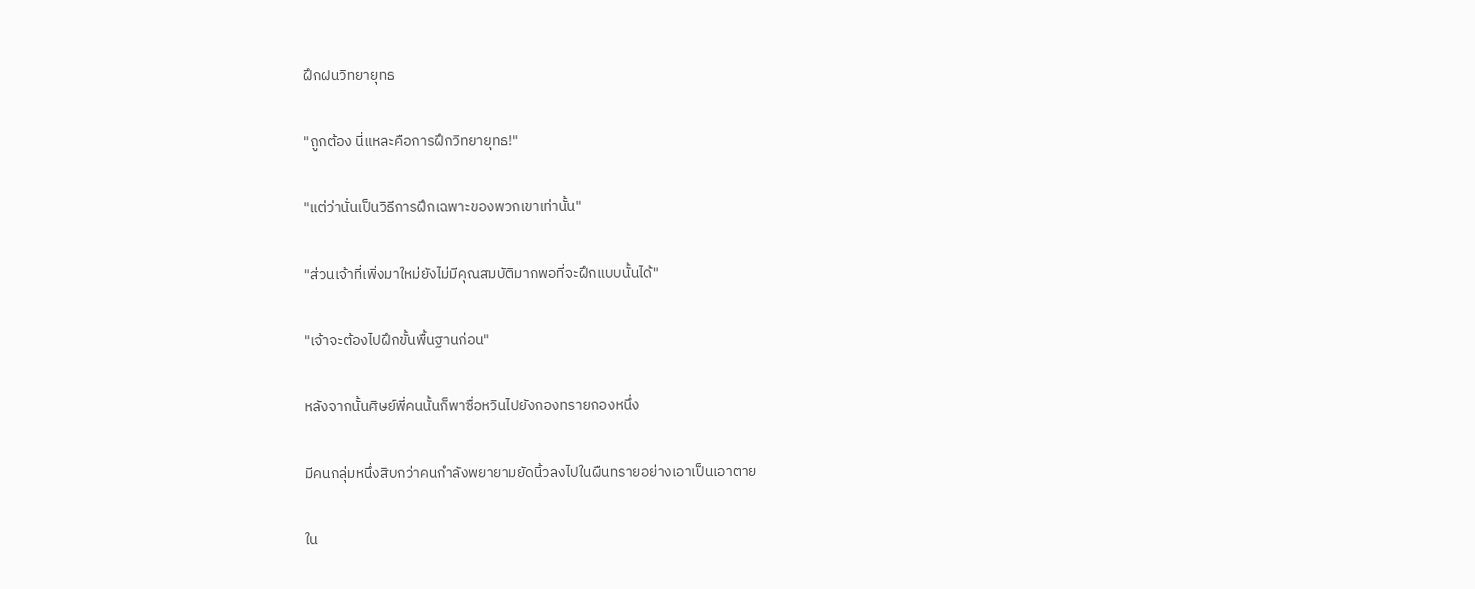ฝึกฝนวิทยายุทธ

"ถูกต้อง นี่แหละคือการฝึกวิทยายุทธ!"

"แต่ว่านั่นเป็นวิธีการฝึกเฉพาะของพวกเขาเท่านั้น"

"ส่วนเจ้าที่เพิ่งมาใหม่ยังไม่มีคุณสมบัติมากพอที่จะฝึกแบบนั้นได้"

"เจ้าจะต้องไปฝึกขั้นพื้นฐานก่อน"

หลังจากนั้นศิษย์พี่คนนั้นก็พาซื่อหวินไปยังกองทรายกองหนึ่ง

มีคนกลุ่มหนึ่งสิบกว่าคนกำลังพยายามยัดนิ้วลงไปในผืนทรายอย่างเอาเป็นเอาตาย

ใน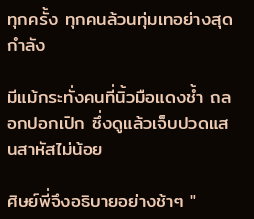ทุกครั้ง ทุกคนล้วนทุ่มเทอย่างสุดกำลัง

มีแม้กระทั่งคนที่นิ้วมือแดงช้ำ ถลอกปอกเปิก ซึ่งดูแล้วเจ็บปวดแสนสาหัสไม่น้อย

ศิษย์พี่จึงอธิบายอย่างช้าๆ "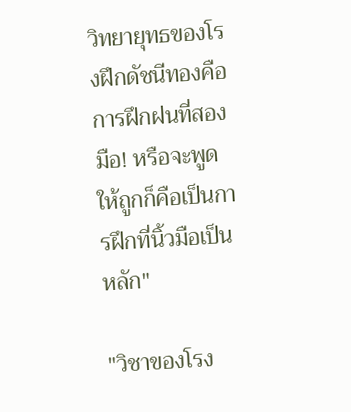วิทยายุทธของโรงฝึกดัชนีทองคือการฝึกฝนที่สองมือ! หรือจะพูดให้ถูกก็คือเป็นการฝึกที่นิ้วมือเป็นหลัก"

"วิชาของโรง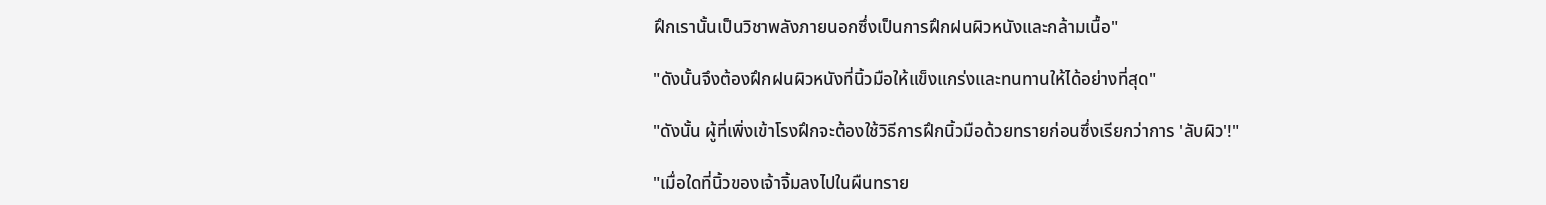ฝึกเรานั้นเป็นวิชาพลังภายนอกซึ่งเป็นการฝึกฝนผิวหนังและกล้ามเนื้อ"

"ดังนั้นจึงต้องฝึกฝนผิวหนังที่นิ้วมือให้แข็งแกร่งและทนทานให้ได้อย่างที่สุด"

"ดังนั้น ผู้ที่เพิ่งเข้าโรงฝึกจะต้องใช้วิธีการฝึกนิ้วมือด้วยทรายก่อนซึ่งเรียกว่าการ 'ลับผิว'!"

"เมื่อใดที่นิ้วของเจ้าจิ้มลงไปในผืนทราย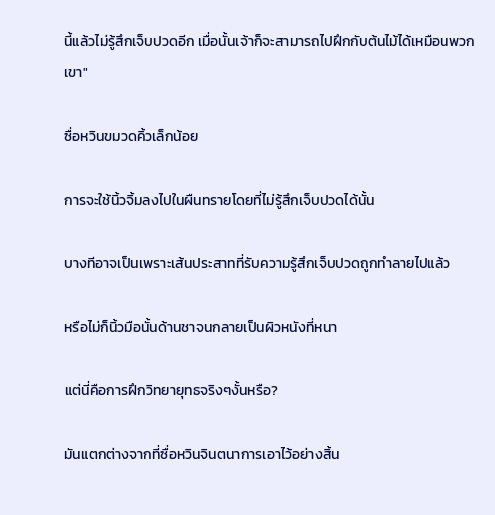นี้แล้วไม่รู้สึกเจ็บปวดอีก เมื่อนั้นเจ้าก็จะสามารถไปฝึกกับต้นไม้ได้เหมือนพวกเขา"

ซื่อหวินขมวดคิ้วเล็กน้อย

การจะใช้นิ้วจิ้มลงไปในผืนทรายโดยที่ไม่รู้สึกเจ็บปวดได้นั้น

บางทีอาจเป็นเพราะเส้นประสาทที่รับความรู้สึกเจ็บปวดถูกทำลายไปแล้ว

หรือไม่ก็นิ้วมือนั้นด้านชาจนกลายเป็นผิวหนังที่หนา

แต่นี่คือการฝึกวิทยายุทธจริงๆงั้นหรือ?

มันแตกต่างจากที่ซื่อหวินจินตนาการเอาไว้อย่างสิ้น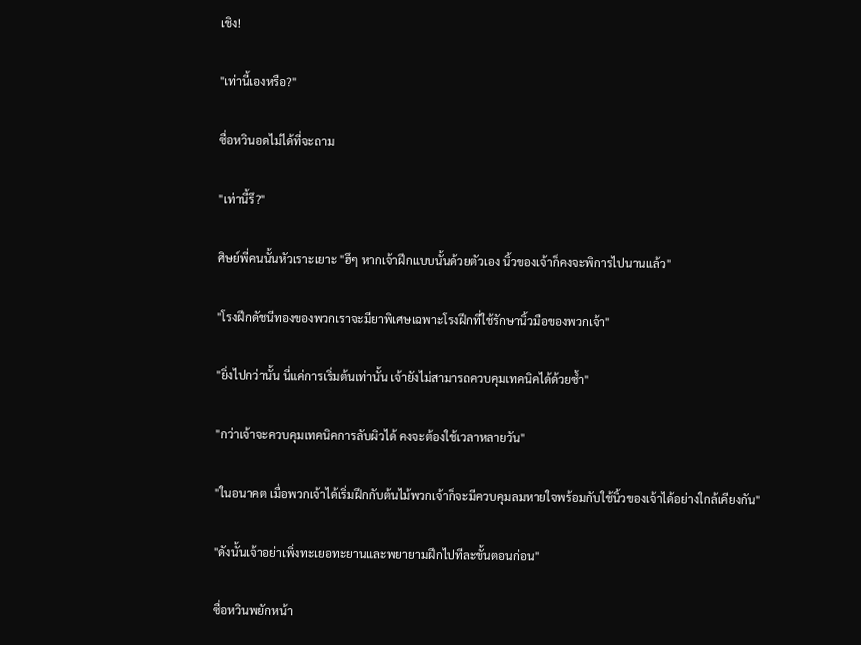เชิง!

"เท่านี้เองหรือ?"

ซื่อหวินอดไม่ได้ที่จะถาม

"เท่านี้รึ?"

ศิษย์พี่คนนั้นหัวเราะเยาะ "ฮึๆ หากเจ้าฝึกแบบนั้นด้วยตัวเอง นิ้วของเจ้าก็คงจะพิการไปนานแล้ว"

"โรงฝึกดัชนีทองของพวกเราจะมียาพิเศษเฉพาะโรงฝึกที่ใช้รักษานิ้วมือของพวกเจ้า"

"ยิ่งไปกว่านั้น นี่แค่การเริ่มต้นเท่านั้น เจ้ายังไม่สามารถควบคุมเทคนิคได้ด้วยซ้ำ"

"กว่าเจ้าจะควบคุมเทคนิคการลับผิวได้ คงจะต้องใช้เวลาหลายวัน"

"ในอนาคต เมื่อพวกเจ้าได้เริ่มฝึกกับต้นไม้พวกเจ้าก็จะมีควบคุมลมหายใจพร้อมกับใช้นิ้วของเจ้าได้อย่างใกล้เคียงกัน"

"ดังนั้นเจ้าอย่าเพิ่งทะเยอทะยานและพยายามฝึกไปทีละขั้นตอนก่อน"

ซื่อหวินพยักหน้า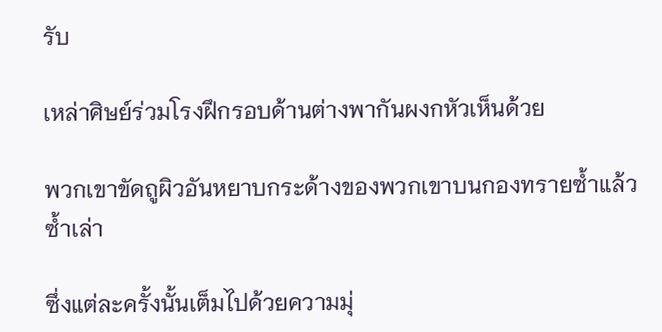รับ

เหล่าศิษย์ร่วมโรงฝึกรอบด้านต่างพากันผงกหัวเห็นด้วย

พวกเขาขัดถูผิวอันหยาบกระด้างของพวกเขาบนกองทรายซ้ำแล้วซ้ำเล่า

ซึ่งแต่ละครั้งนั้นเต็มไปด้วยความมุ่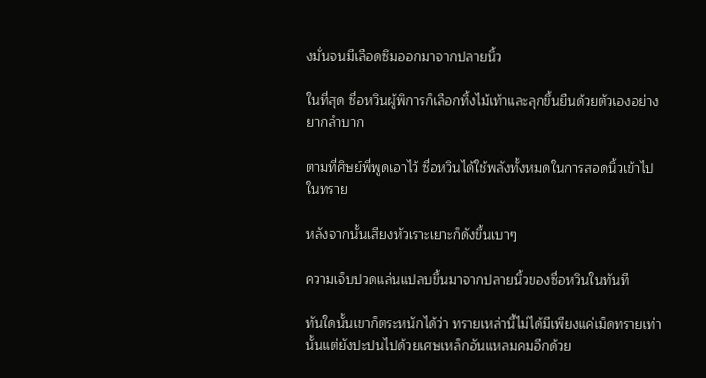งมั่นจนมีเลือดซึมออกมาจากปลายนิ้ว

ในที่สุด ซื่อหวินผู้พิการก็เลือกทิ้งไม้เท้าและลุกขึ้นยืนด้วยตัวเองอย่างยากลำบาก

ตามที่ศิษย์พี่พูดเอาไว้ ซื่อหวินได้ใช้พลังทั้งหมดในการสอดนิ้วเข้าไปในทราย

หลังจากนั้นเสียงหัวเราะเยาะก็ดังขึ้นเบาๆ

ความเจ็บปวดแล่นแปลบขึ้นมาจากปลายนิ้วของซื่อหวินในทันที

ทันใดนั้นเขาก็ตระหนักได้ว่า ทรายเหล่านี้ไม่ได้มีเพียงแค่เม็ดทรายเท่านั้นแต่ยังปะปนไปด้วยเศษเหล็กอันแหลมคมอีกด้วย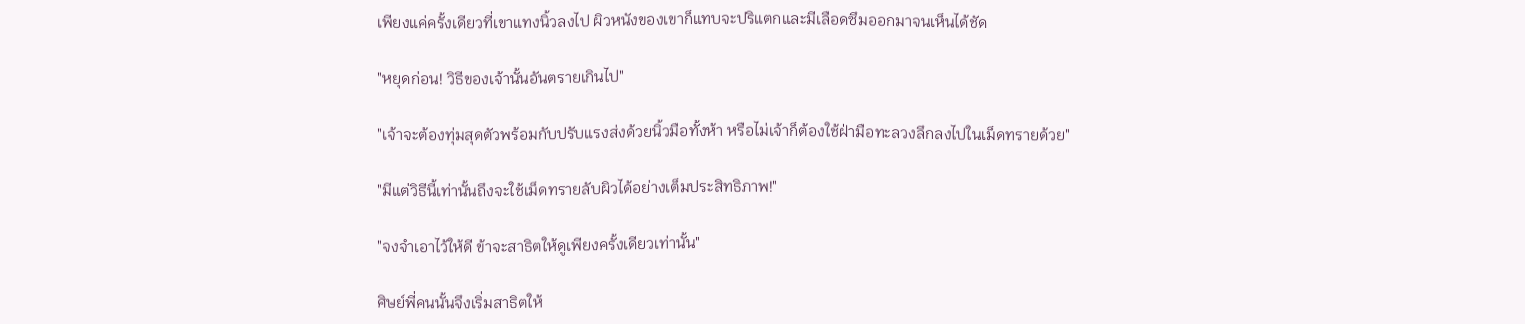เพียงแค่ครั้งเดียวที่เขาแทงนิ้วลงไป ผิวหนังของเขาก็แทบจะปริแตกและมีเลือดซึมออกมาจนเห็นได้ชัด

"หยุดก่อน! วิธีของเจ้านั้นอันตรายเกินไป"

"เจ้าจะต้องทุ่มสุดตัวพร้อมกับปรับแรงส่งด้วยนิ้วมือทั้งห้า หรือไม่เจ้าก็ต้องใช้ฝ่ามือทะลวงลึกลงไปในเม็ดทรายด้วย"

"มีแต่วิธีนี้เท่านั้นถึงจะใช้เม็ดทรายลับผิวได้อย่างเต็มประสิทธิภาพ!"

"จงจำเอาไว้ให้ดี ข้าจะสาธิตให้ดูเพียงครั้งเดียวเท่านั้น"

ศิษย์พี่คนนั้นจึงเริ่มสาธิตให้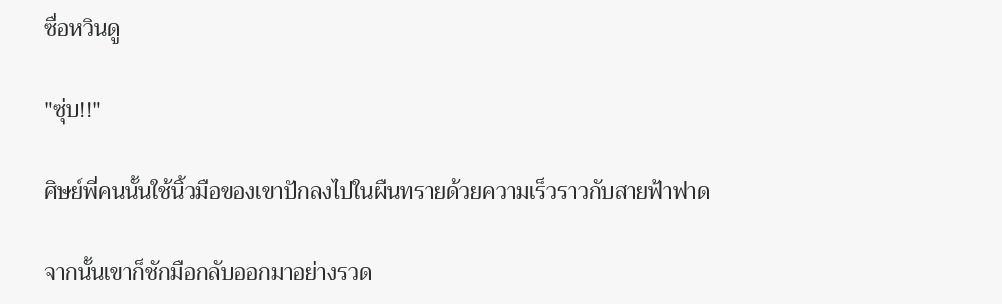ซื่อหวินดู

"ซุ่บ!!"

ศิษย์พี่คนนั้นใช้นิ้วมือของเขาปักลงไปในผืนทรายด้วยความเร็วราวกับสายฟ้าฟาด

จากนั้นเขาก็ชักมือกลับออกมาอย่างรวด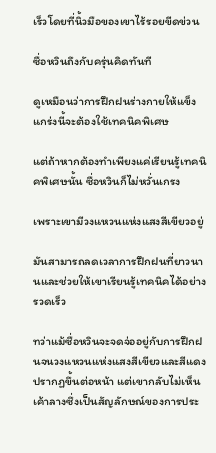เร็วโดยที่นิ้วมือของเขาไร้รอยขีดข่วน

ซื่อหวินถึงกับครุ่นคิดทันที

ดูเหมือนว่าการฝึกฝนร่างกายให้แข็งแกร่งนี้จะต้องใช้เทคนิคพิเศษ

แต่ถ้าหากต้องทำเพียงแค่เรียนรู้เทคนิคพิเศษนั้น ซื่อหวินก็ไม่หวั่นเกรง

เพราะเขามีวงแหวนแห่งแสงสีเขียวอยู่

มันสามารถลดเวลาการฝึกฝนที่ยาวนานและช่วยให้เขาเรียนรู้เทคนิคได้อย่างรวดเร็ว

ทว่าแม้ซื่อหวินจะจดจ่ออยู่กับการฝึกฝนจนวงแหวนแห่งแสงสีเขียวและสีแดงปรากฏขึ้นต่อหน้า แต่เขากลับไม่เห็นเค้าลางซึ่งเป็นสัญลักษณ์ของการประ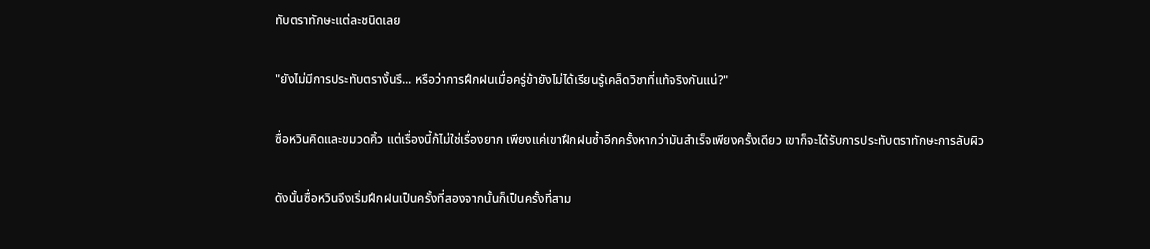ทับตราทักษะแต่ละชนิดเลย

"ยังไม่มีการประทับตรางั้นรึ... หรือว่าการฝึกฝนเมื่อครู่ข้ายังไม่ได้เรียนรู้เคล็ดวิชาที่แท้จริงกันแน่?"

ซื่อหวินคิดและขมวดคิ้ว แต่เรื่องนี้ก้ไม่ใช่เรื่องยาก เพียงแค่เขาฝึกฝนซ้ำอีกครั้งหากว่ามันสำเร็จเพียงครั้งเดียว เขาก็จะได้รับการประทับตราทักษะการลับผิว

ดังนั้นซื่อหวินจึงเริ่มฝึกฝนเป็นครั้งที่สองจากนั้นก็เป็นครั้งที่สาม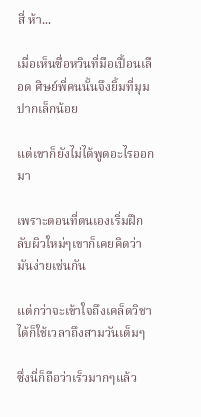สี่ ห้า...

เมื่อเห็นซื่อหวินที่มือเปื้อนเลือด ศิษย์พี่คนนั้นจึงยิ้มที่มุมปากเล็กน้อย

แต่เขาก็ยังไม่ได้พูดอะไรออกมา

เพราะตอนที่ตนเองเริ่มฝึกลับผิวใหม่ๆเขาก็เคยคิดว่ามันง่ายเช่นกัน

แต่กว่าจะเข้าใจถึงเคล็ดวิชาได้ก็ใช้เวลาถึงสามวันเต็มๆ

ซึ่งนี่ก็ถือว่าเร็วมากๆแล้ว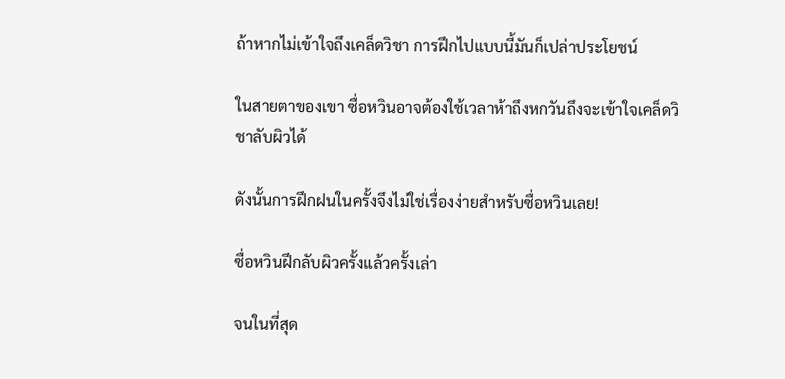ถ้าหากไม่เข้าใจถึงเคล็ดวิชา การฝึกไปแบบนี้มันก็เปล่าประโยชน์

ในสายตาของเขา ซื่อหวินอาจต้องใช้เวลาห้าถึงหกวันถึงจะเข้าใจเคล็ดวิชาลับผิวได้

ดังนั้นการฝึกฝนในครั้งจึงไม่ใช่เรื่องง่ายสำหรับซื่อหวินเลย!

ซื่อหวินฝึกลับผิวครั้งแล้วครั้งเล่า

จนในที่สุด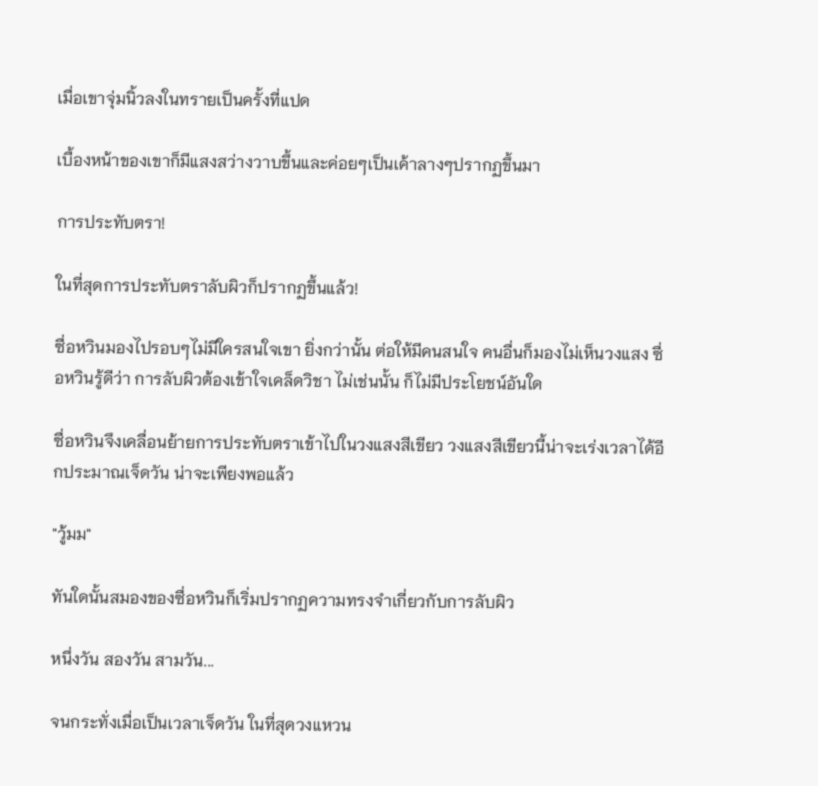เมื่อเขาจุ่มนิ้วลงในทรายเป็นครั้งที่แปด

เบื้องหน้าของเขาก็มีแสงสว่างวาบขึ้นและค่อยๆเป็นเค้าลางๆปรากฏขึ้นมา

การประทับตรา!

ในที่สุดการประทับตราลับผิวก็ปรากฏขึ้นแล้ว!

ซื่อหวินมองไปรอบๆไม่มีใครสนใจเขา ยิ่งกว่านั้น ต่อให้มีคนสนใจ คนอื่นก็มองไม่เห็นวงแสง ซื่อหวินรู้ดีว่า การลับผิวต้องเข้าใจเคล็ดวิชา ไม่เช่นนั้น ก็ไม่มีประโยชน์อันใด

ซื่อหวินจึงเคลื่อนย้ายการประทับตราเข้าไปในวงแสงสีเขียว วงแสงสีเขียวนี้น่าจะเร่งเวลาได้อีกประมาณเจ็ดวัน น่าจะเพียงพอแล้ว

"วู้มม"

ทันใดนั้นสมองของซื่อหวินก็เริ่มปรากฏความทรงจำเกี่ยวกับการลับผิว

หนึ่งวัน สองวัน สามวัน...

จนกระทั่งเมื่อเป็นเวลาเจ็ดวัน ในที่สุดวงแหวน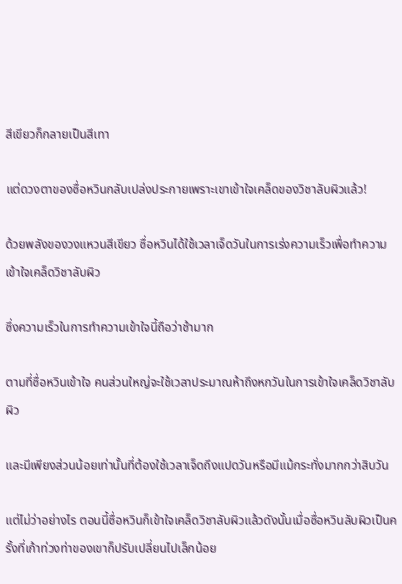สีเขียวก็กลายเป็นสีเทา

แต่ดวงตาของซื่อหวินกลับเปล่งประกายเพราะเขาเข้าใจเคล็ดของวิชาลับผิวแล้ว!

ด้วยพลังของวงแหวนสีเขียว ซื่อหวินได้ใช้เวลาเจ็ดวันในการเร่งความเร็วเพื่อทำความเข้าใจเคล็ดวิชาลับผิว

ซึ่งความเร็วในการทำความเข้าใจนี้ถือว่าช้ามาก

ตามที่ซื่อหวินเข้าใจ คนส่วนใหญ่จะใช้เวลาประมาณห้าถึงหกวันในการเข้าใจเคล็ดวิชาลับผิว

และมีเพียงส่วนน้อยเท่านั้นที่ต้องใช้เวลาเจ็ดถึงแปดวันหรือมีแม้กระทั่งมากกว่าสิบวัน

แต่ไม่ว่าอย่างไร ตอนนี้ซื่อหวินก็เข้าใจเคล็ดวิชาลับผิวแล้วดังนั้นเมื่อซื่อหวินลับผิวเป็นครั้งที่เก้าท่วงท่าของเขาก็ปรับเปลี่ยนไปเล็กน้อย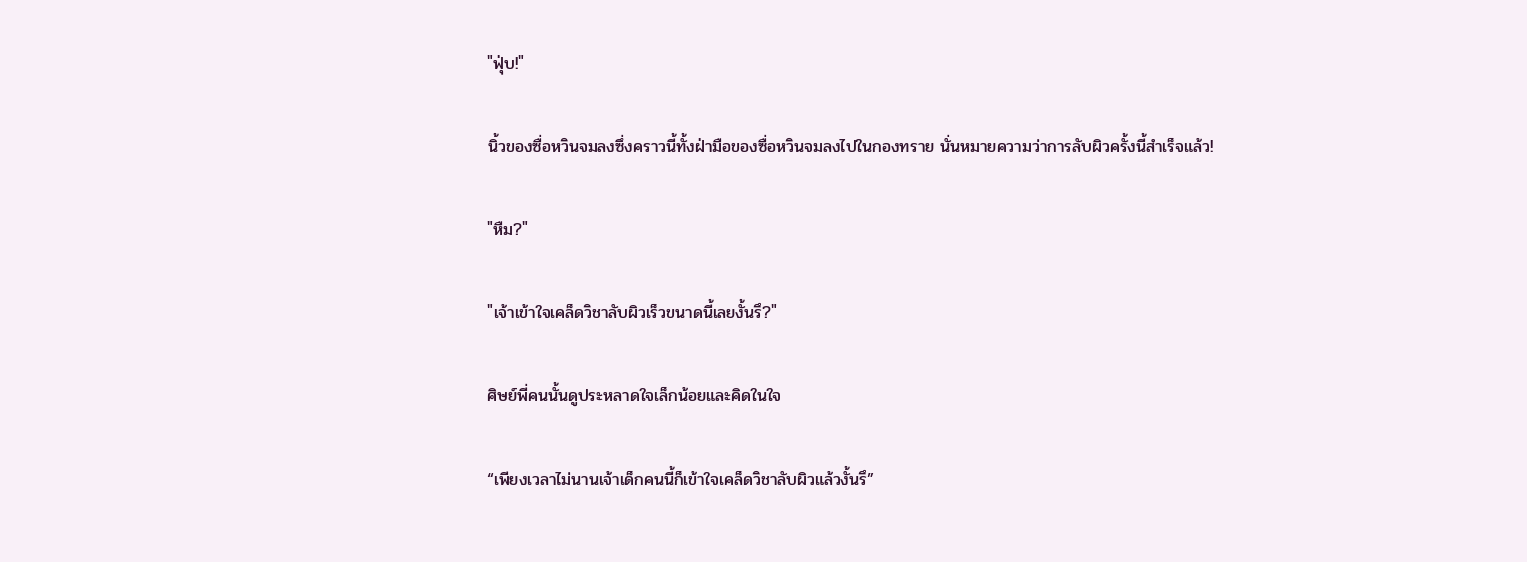"ฟุ่บ!"

นิ้วของซื่อหวินจมลงซึ่งคราวนี้ทั้งฝ่ามือของซื่อหวินจมลงไปในกองทราย นั่นหมายความว่าการลับผิวครั้งนี้สำเร็จแล้ว!

"หืม?"

"เจ้าเข้าใจเคล็ดวิชาลับผิวเร็วขนาดนี้เลยงั้นรึ?"

ศิษย์พี่คนนั้นดูประหลาดใจเล็กน้อยและคิดในใจ

“เพียงเวลาไม่นานเจ้าเด็กคนนี้ก็เข้าใจเคล็ดวิชาลับผิวแล้วงั้นรึ”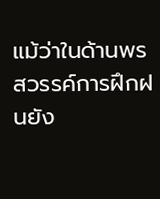แม้ว่าในด้านพรสวรรค์การฝึกฝนยัง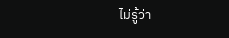ไม่รู้ว่า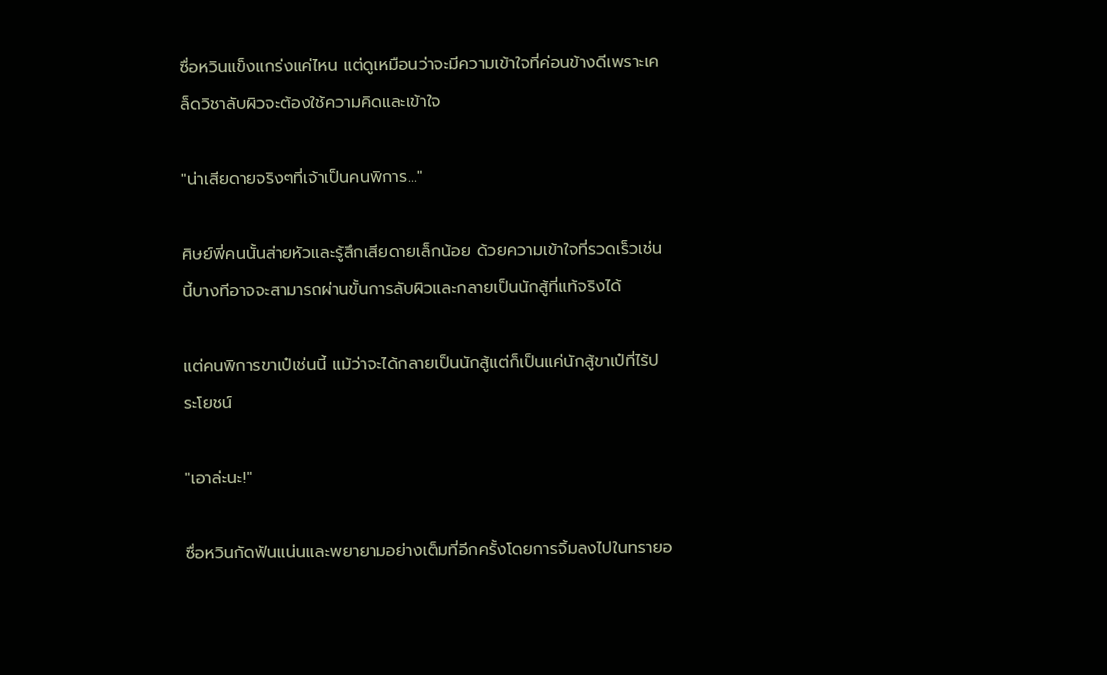ซื่อหวินแข็งแกร่งแค่ไหน แต่ดูเหมือนว่าจะมีความเข้าใจที่ค่อนข้างดีเพราะเคล็ดวิชาลับผิวจะต้องใช้ความคิดและเข้าใจ

"น่าเสียดายจริงๆที่เจ้าเป็นคนพิการ..."

ศิษย์พี่คนนั้นส่ายหัวและรู้สึกเสียดายเล็กน้อย ด้วยความเข้าใจที่รวดเร็วเช่นนี้บางทีอาจจะสามารถผ่านขั้นการลับผิวและกลายเป็นนักสู้ที่แท้จริงได้

แต่คนพิการขาเป๋เช่นนี้ แม้ว่าจะได้กลายเป็นนักสู้แต่ก็เป็นแค่นักสู้ขาเป๋ที่ไร้ประโยชน์

"เอาล่ะนะ!"

ซื่อหวินกัดฟันแน่นและพยายามอย่างเต็มที่อีกครั้งโดยการจิ้มลงไปในทรายอ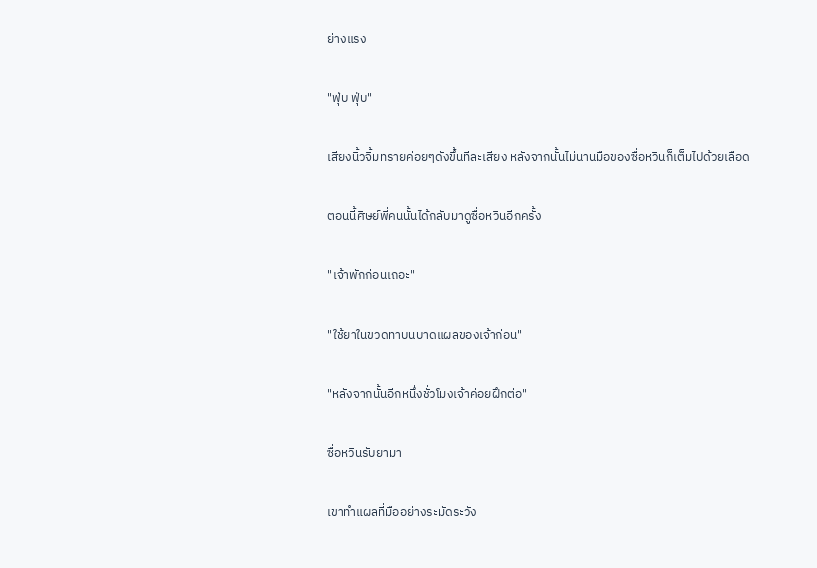ย่างแรง

"ฟุ่บ ฟุ่บ"

เสียงนิ้วจิ้มทรายค่อยๆดังขึ้นทีละเสียง หลังจากนั้นไม่นานมือของซื่อหวินก็เต็มไปด้วยเลือด

ตอนนี้ศิษย์พี่คนนั้นได้กลับมาดูซื่อหวินอีกครั้ง

"เจ้าพักก่อนเถอะ"

"ใช้ยาในขวดทาบนบาดแผลของเจ้าก่อน"

"หลังจากนั้นอีกหนึ่งชั่วโมงเจ้าค่อยฝึกต่อ"

ซื่อหวินรับยามา

เขาทำแผลที่มืออย่างระมัดระวัง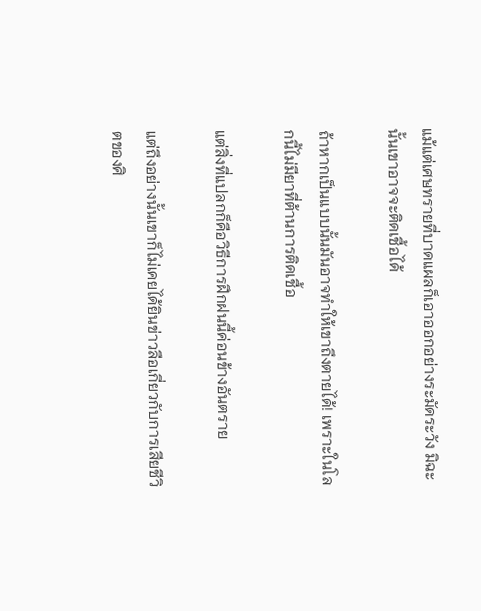แม้แต่เศษทรายที่บาดแผลก็เอาออกอย่างระมัดระวัง มิฉะนั้นเขาอาจจะติดเชื้อได้

ถ้าหากเป็นแบบนั้นมันอาจทำให้เขาถึงตายได้! เพราะในโลกนี้ไม่มียาที่ต้านการติดเชื้อ

แต่สิ่งที่แปลกก็คือวิธีการฝึกฝนนี้ค่อนข้างอันตราย

แต่ถึงอย่างนั้นเขาก็ไม่เคยได้ยินข่าวลือเกี่ยวกับการเสียชีวิตของศิ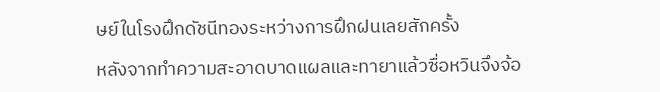ษย์ในโรงฝึกดัชนีทองระหว่างการฝึกฝนเลยสักครั้ง

หลังจากทำความสะอาดบาดแผลและทายาแล้วซื่อหวินจึงจ้อ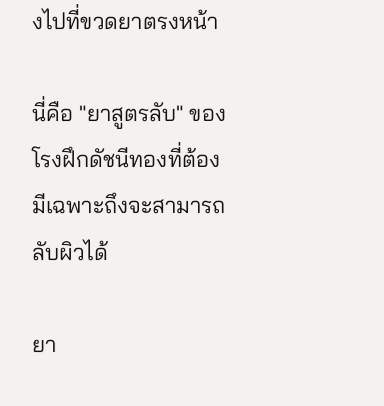งไปที่ขวดยาตรงหน้า

นี่คือ "ยาสูตรลับ" ของโรงฝึกดัชนีทองที่ต้องมีเฉพาะถึงจะสามารถลับผิวได้

ยา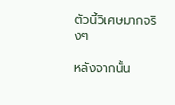ตัวนี้วิเศษมากจริงๆ

หลังจากนั้น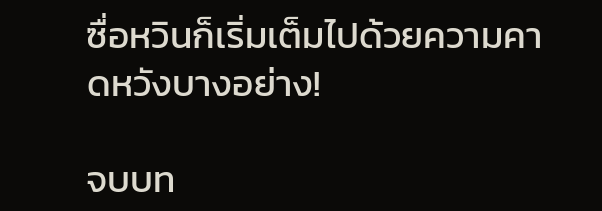ซื่อหวินก็เริ่มเต็มไปด้วยความคาดหวังบางอย่าง!

จบบท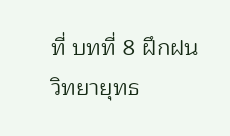ที่ บทที่ 8 ฝึกฝนวิทยายุทธ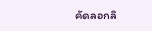คัดลอกลิ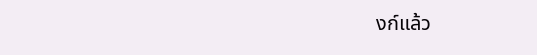งก์แล้ว